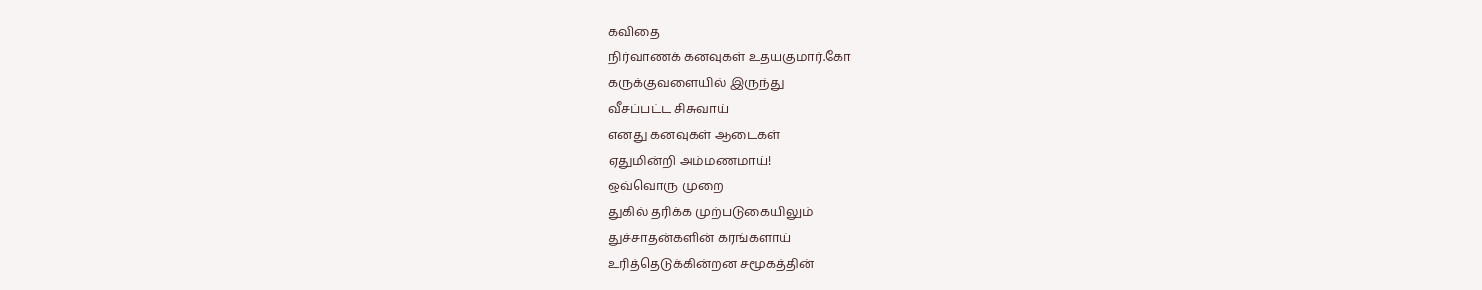கவிதை
நிர்வாணக் கனவுகள் உதயகுமார்.கோ
கருக்குவளையில் இருந்து
வீசப்பட்ட சிசுவாய்
எனது கனவுகள் ஆடைகள்
ஏதுமின்றி அம்மணமாய்!
ஒவ்வொரு முறை
துகில் தரிக்க முற்படுகையிலும்
துச்சாதன்களின் கரங்களாய்
உரித்தெடுக்கின்றன சமூகத்தின்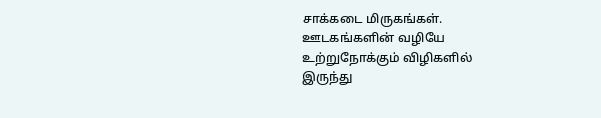சாக்கடை மிருகங்கள்.
ஊடகங்களின் வழியே
உற்றுநோக்கும் விழிகளில்
இருந்து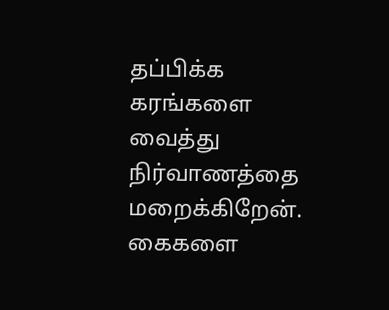தப்பிக்க கரங்களை
வைத்து நிர்வாணத்தை மறைக்கிறேன்.
கைகளை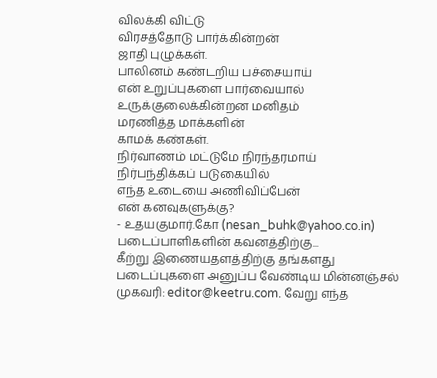விலக்கி விட்டு
விரசத்தோடு பார்க்கின்றன்
ஜாதி புழுக்கள்.
பாலினம் கண்டறிய பச்சையாய்
என் உறுப்புகளை பார்வையால்
உருக்குலைக்கின்றன மனிதம்
மரணித்த மாக்களின்
காமக் கண்கள்.
நிர்வாணம் மட்டுமே நிரந்தரமாய்
நிர்பந்திக்கப் படுகையில்
எந்த உடையை அணிவிப்பேன்
என் கனவுகளுக்கு?
- உதயகுமார்.கோ (nesan_buhk@yahoo.co.in)
படைப்பாளிகளின் கவனத்திற்கு...
கீற்று இணையதளத்திற்கு தங்களது படைப்புகளை அனுப்ப வேண்டிய மின்னஞ்சல் முகவரி: editor@keetru.com. வேறு எந்த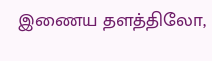இணைய தளத்திலோ,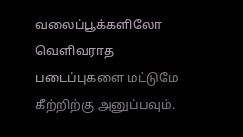வலைப்பூக்களிலோ வெளிவராத படைப்புகளை மட்டுமே கீற்றிற்கு அனுப்பவும்.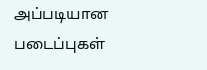அப்படியான படைப்புகள்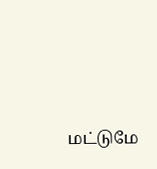மட்டுமே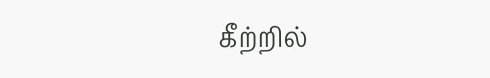கீற்றில்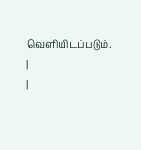வெளியிடப்படும்.
|
|